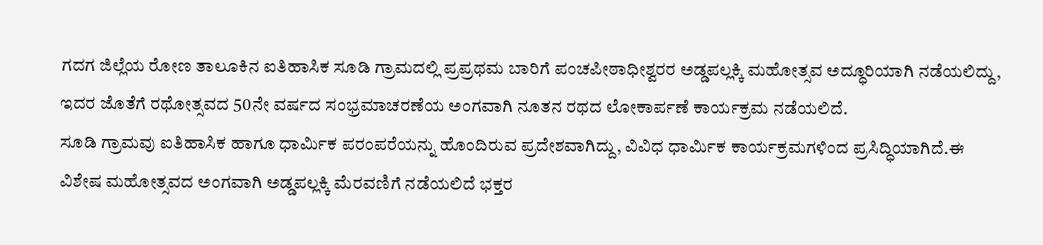ಗದಗ ಜಿಲ್ಲೆಯ ರೋಣ ತಾಲೂಕಿನ ಐತಿಹಾಸಿಕ ಸೂಡಿ ಗ್ರಾಮದಲ್ಲಿ ಪ್ರಪ್ರಥಮ ಬಾರಿಗೆ ಪಂಚಪೀಠಾಧೀಶ್ವರರ ಅಡ್ಡಪಲ್ಲಕ್ಕಿ ಮಹೋತ್ಸವ ಅದ್ಧೂರಿಯಾಗಿ ನಡೆಯಲಿದ್ದು, ಇದರ ಜೊತೆಗೆ ರಥೋತ್ಸವದ 50ನೇ ವರ್ಷದ ಸಂಭ್ರಮಾಚರಣೆಯ ಅಂಗವಾಗಿ ನೂತನ ರಥದ ಲೋಕಾರ್ಪಣೆ ಕಾರ್ಯಕ್ರಮ ನಡೆಯಲಿದೆ.
ಸೂಡಿ ಗ್ರಾಮವು ಐತಿಹಾಸಿಕ ಹಾಗೂ ಧಾರ್ಮಿಕ ಪರಂಪರೆಯನ್ನು ಹೊಂದಿರುವ ಪ್ರದೇಶವಾಗಿದ್ದು, ವಿವಿಧ ಧಾರ್ಮಿಕ ಕಾರ್ಯಕ್ರಮಗಳಿಂದ ಪ್ರಸಿದ್ಧಿಯಾಗಿದೆ.ಈ ವಿಶೇಷ ಮಹೋತ್ಸವದ ಅಂಗವಾಗಿ ಅಡ್ಡಪಲ್ಲಕ್ಕಿ ಮೆರವಣಿಗೆ ನಡೆಯಲಿದೆ ಭಕ್ತರ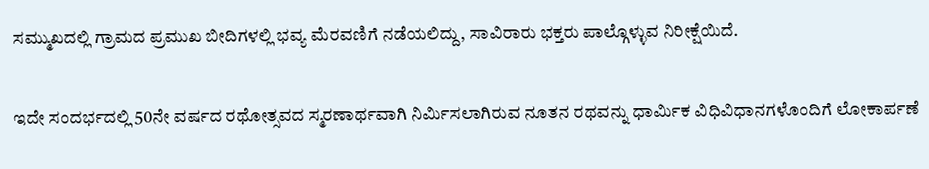ಸಮ್ಮುಖದಲ್ಲಿ ಗ್ರಾಮದ ಪ್ರಮುಖ ಬೀದಿಗಳಲ್ಲಿ ಭವ್ಯ ಮೆರವಣಿಗೆ ನಡೆಯಲಿದ್ದು, ಸಾವಿರಾರು ಭಕ್ತರು ಪಾಲ್ಗೊಳ್ಳುವ ನಿರೀಕ್ಷೆಯಿದೆ.

ಇದೇ ಸಂದರ್ಭದಲ್ಲಿ 50ನೇ ವರ್ಷದ ರಥೋತ್ಸವದ ಸ್ಮರಣಾರ್ಥವಾಗಿ ನಿರ್ಮಿಸಲಾಗಿರುವ ನೂತನ ರಥವನ್ನು ಧಾರ್ಮಿಕ ವಿಧಿವಿಧಾನಗಳೊಂದಿಗೆ ಲೋಕಾರ್ಪಣೆ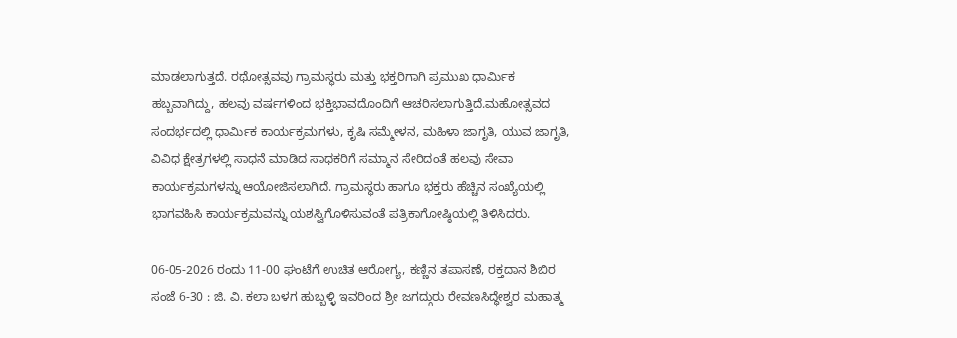ಮಾಡಲಾಗುತ್ತದೆ. ರಥೋತ್ಸವವು ಗ್ರಾಮಸ್ಥರು ಮತ್ತು ಭಕ್ತರಿಗಾಗಿ ಪ್ರಮುಖ ಧಾರ್ಮಿಕ ಹಬ್ಬವಾಗಿದ್ದು, ಹಲವು ವರ್ಷಗಳಿಂದ ಭಕ್ತಿಭಾವದೊಂದಿಗೆ ಆಚರಿಸಲಾಗುತ್ತಿದೆ.ಮಹೋತ್ಸವದ ಸಂದರ್ಭದಲ್ಲಿ ಧಾರ್ಮಿಕ ಕಾರ್ಯಕ್ರಮಗಳು, ಕೃಷಿ ಸಮ್ಮೇಳನ, ಮಹಿಳಾ ಜಾಗೃತಿ, ಯುವ ಜಾಗೃತಿ, ವಿವಿಧ ಕ್ಷೇತ್ರಗಳಲ್ಲಿ ಸಾಧನೆ ಮಾಡಿದ ಸಾಧಕರಿಗೆ ಸಮ್ಮಾನ ಸೇರಿದಂತೆ ಹಲವು ಸೇವಾ ಕಾರ್ಯಕ್ರಮಗಳನ್ನು ಆಯೋಜಿಸಲಾಗಿದೆ. ಗ್ರಾಮಸ್ಥರು ಹಾಗೂ ಭಕ್ತರು ಹೆಚ್ಚಿನ ಸಂಖ್ಯೆಯಲ್ಲಿ ಭಾಗವಹಿಸಿ ಕಾರ್ಯಕ್ರಮವನ್ನು ಯಶಸ್ವಿಗೊಳಿಸುವಂತೆ ಪತ್ರಿಕಾಗೋಷ್ಠಿಯಲ್ಲಿ ತಿಳಿಸಿದರು.

06-05-2026 ರಂದು 11-00 ಘಂಟೆಗೆ ಉಚಿತ ಆರೋಗ್ಯ, ಕಣ್ಣಿನ ತಪಾಸಣೆ, ರಕ್ತದಾನ ಶಿಬಿರ
ಸಂಜೆ 6-30 : ಜಿ. ವಿ. ಕಲಾ ಬಳಗ ಹುಬ್ಬಳ್ಳಿ ಇವರಿಂದ ಶ್ರೀ ಜಗದ್ಗುರು ರೇವಣಸಿದ್ಧೇಶ್ವರ ಮಹಾತ್ಮ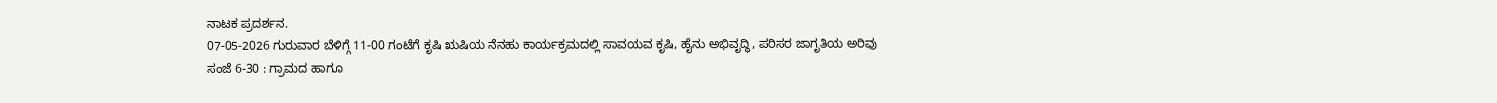ನಾಟಕ ಪ್ರದರ್ಶನ.
07-05-2026 ಗುರುವಾರ ಬೆಳಿಗ್ಗೆ 11-00 ಗಂಟೆಗೆ ಕೃಷಿ ಋಷಿಯ ನೆನಹು ಕಾರ್ಯಕ್ರಮದಲ್ಲಿ ಸಾವಯವ ಕೃಷಿ, ಹೈನು ಅಭಿವೃದ್ಧಿ, ಪರಿಸರ ಜಾಗೃತಿಯ ಅರಿವು
ಸಂಜೆ 6-30 : ಗ್ರಾಮದ ಹಾಗೂ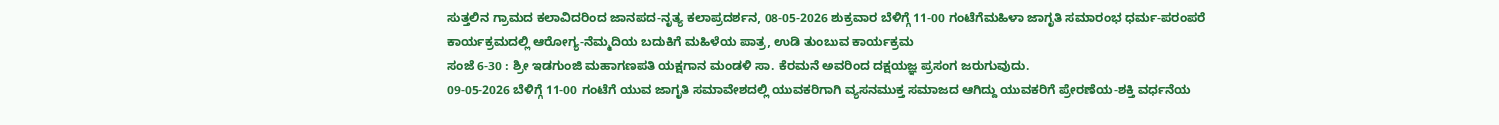ಸುತ್ತಲಿನ ಗ್ರಾಮದ ಕಲಾವಿದರಿಂದ ಜಾನಪದ-ನೃತ್ಯ ಕಲಾಪ್ರದರ್ಶನ, 08-05-2026 ಶುಕ್ರವಾರ ಬೆಳಿಗ್ಗೆ 11-00 ಗಂಟೆಗೆಮಹಿಳಾ ಜಾಗೃತಿ ಸಮಾರಂಭ ಧರ್ಮ-ಪರಂಪರೆ ಕಾರ್ಯಕ್ರಮದಲ್ಲಿ ಆರೋಗ್ಯ-ನೆಮ್ಮದಿಯ ಬದುಕಿಗೆ ಮಹಿಳೆಯ ಪಾತ್ರ, ಉಡಿ ತುಂಬುವ ಕಾರ್ಯಕ್ರಮ
ಸಂಜೆ 6-30 : ಶ್ರೀ ಇಡಗುಂಜಿ ಮಹಾಗಣಪತಿ ಯಕ್ಷಗಾನ ಮಂಡಳಿ ಸಾ. ಕೆರಮನೆ ಅವರಿಂದ ದಕ್ಷಯಜ್ಞ ಪ್ರಸಂಗ ಜರುಗುವುದು.
09-05-2026 ಬೆಳಿಗ್ಗೆ 11-00 ಗಂಟೆಗೆ ಯುವ ಜಾಗೃತಿ ಸಮಾವೇಶದಲ್ಲಿ ಯುವಕರಿಗಾಗಿ ವ್ಯಸನಮುಕ್ತ ಸಮಾಜದ ಆಗಿದ್ದು ಯುವಕರಿಗೆ ಪ್ರೇರಣೆಯ-ಶಕ್ತಿ ವರ್ಧನೆಯ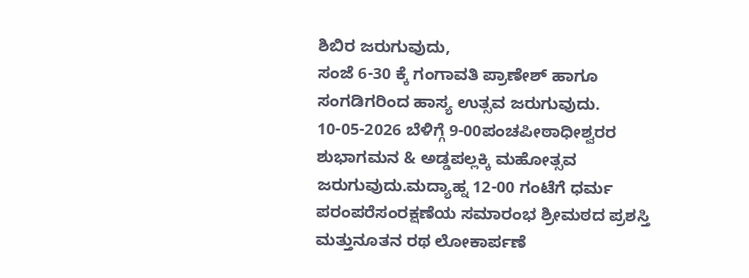ಶಿಬಿರ ಜರುಗುವುದು,
ಸಂಜೆ 6-30 ಕ್ಕೆ ಗಂಗಾವತಿ ಪ್ರಾಣೇಶ್ ಹಾಗೂ ಸಂಗಡಿಗರಿಂದ ಹಾಸ್ಯ ಉತ್ಸವ ಜರುಗುವುದು.
10-05-2026 ಬೆಳಿಗ್ಗೆ 9-00ಪಂಚಪೀಠಾಧೀಶ್ವರರ ಶುಭಾಗಮನ & ಅಡ್ಡಪಲ್ಲಕ್ಕಿ ಮಹೋತ್ಸವ ಜರುಗುವುದು.ಮದ್ಯಾಹ್ನ 12-00 ಗಂಟೆಗೆ ಧರ್ಮ ಪರಂಪರೆಸಂರಕ್ಷಣೆಯ ಸಮಾರಂಭ ಶ್ರೀಮಠದ ಪ್ರಶಸ್ತಿ ಮತ್ತುನೂತನ ರಥ ಲೋಕಾರ್ಪಣೆ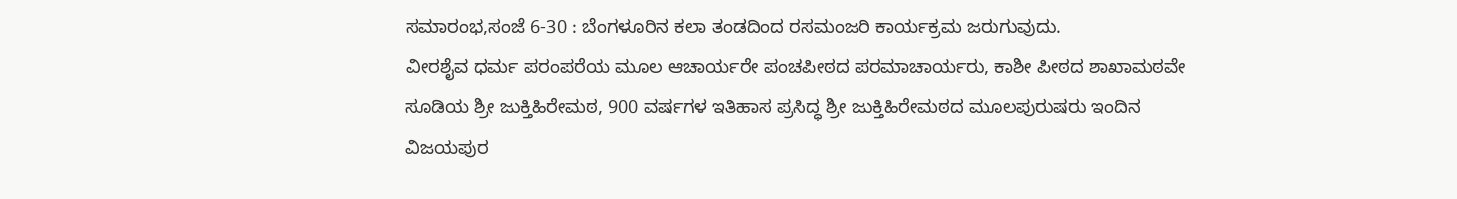ಸಮಾರಂಭ,ಸಂಜೆ 6-30 : ಬೆಂಗಳೂರಿನ ಕಲಾ ತಂಡದಿಂದ ರಸಮಂಜರಿ ಕಾರ್ಯಕ್ರಮ ಜರುಗುವುದು.
ವೀರಶೈವ ಧರ್ಮ ಪರಂಪರೆಯ ಮೂಲ ಆಚಾರ್ಯರೇ ಪಂಚಪೀಠದ ಪರಮಾಚಾರ್ಯರು, ಕಾಶೀ ಪೀಠದ ಶಾಖಾಮಠವೇ ಸೂಡಿಯ ಶ್ರೀ ಜುಕ್ತಿಹಿರೇಮಠ, 900 ವರ್ಷಗಳ ಇತಿಹಾಸ ಪ್ರಸಿದ್ಧ ಶ್ರೀ ಜುಕ್ತಿಹಿರೇಮಠದ ಮೂಲಪುರುಷರು ಇಂದಿನ ವಿಜಯಪುರ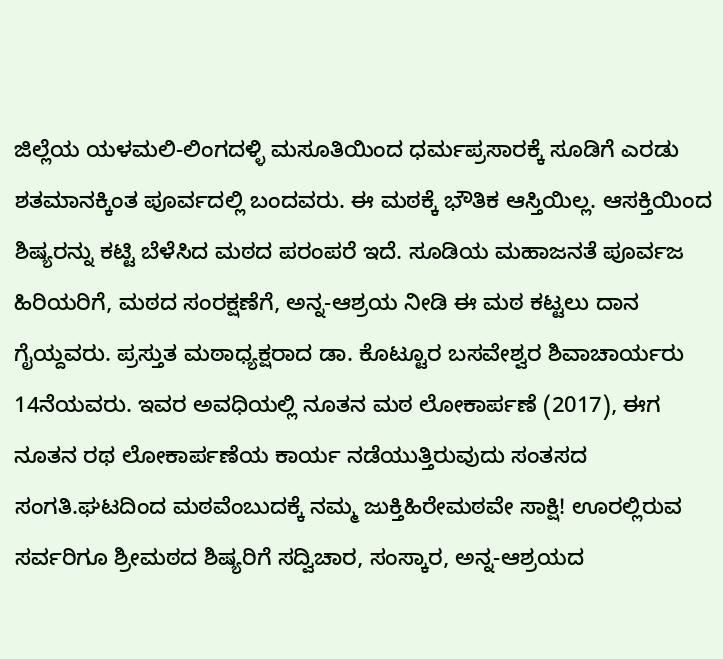ಜಿಲ್ಲೆಯ ಯಳಮಲಿ-ಲಿಂಗದಳ್ಳಿ ಮಸೂತಿಯಿಂದ ಧರ್ಮಪ್ರಸಾರಕ್ಕೆ ಸೂಡಿಗೆ ಎರಡು ಶತಮಾನಕ್ಕಿಂತ ಪೂರ್ವದಲ್ಲಿ ಬಂದವರು. ಈ ಮಠಕ್ಕೆ ಭೌತಿಕ ಆಸ್ತಿಯಿಲ್ಲ. ಆಸಕ್ತಿಯಿಂದ ಶಿಷ್ಯರನ್ನು ಕಟ್ಟಿ ಬೆಳೆಸಿದ ಮಠದ ಪರಂಪರೆ ಇದೆ. ಸೂಡಿಯ ಮಹಾಜನತೆ ಪೂರ್ವಜ ಹಿರಿಯರಿಗೆ, ಮಠದ ಸಂರಕ್ಷಣೆಗೆ, ಅನ್ನ-ಆಶ್ರಯ ನೀಡಿ ಈ ಮಠ ಕಟ್ಟಲು ದಾನ ಗೈಯ್ದವರು. ಪ್ರಸ್ತುತ ಮಠಾಧ್ಯಕ್ಷರಾದ ಡಾ. ಕೊಟ್ಟೂರ ಬಸವೇಶ್ವರ ಶಿವಾಚಾರ್ಯರು 14ನೆಯವರು. ಇವರ ಅವಧಿಯಲ್ಲಿ ನೂತನ ಮಠ ಲೋಕಾರ್ಪಣೆ (2017), ಈಗ ನೂತನ ರಥ ಲೋಕಾರ್ಪಣೆಯ ಕಾರ್ಯ ನಡೆಯುತ್ತಿರುವುದು ಸಂತಸದ ಸಂಗತಿ.ಘಟದಿಂದ ಮಠವೆಂಬುದಕ್ಕೆ ನಮ್ಮ ಜುಕ್ತಿಹಿರೇಮಠವೇ ಸಾಕ್ಷಿ! ಊರಲ್ಲಿರುವ ಸರ್ವರಿಗೂ ಶ್ರೀಮಠದ ಶಿಷ್ಯರಿಗೆ ಸದ್ವಿಚಾರ, ಸಂಸ್ಕಾರ, ಅನ್ನ-ಆಶ್ರಯದ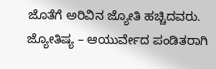ಜೊತೆಗೆ ಅರಿವಿನ ಜ್ಯೋತಿ ಹಚ್ಚಿದವರು. ಜ್ಯೋತಿಷ್ಯ – ಆಯುರ್ವೇದ ಪಂಡಿತರಾಗಿ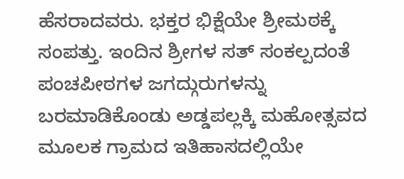ಹೆಸರಾದವರು. ಭಕ್ತರ ಭಿಕ್ಷೆಯೇ ಶ್ರೀಮಠಕ್ಕೆ ಸಂಪತ್ತು. ಇಂದಿನ ಶ್ರೀಗಳ ಸತ್ ಸಂಕಲ್ಪದಂತೆ ಪಂಚಪೀಠಗಳ ಜಗದ್ಗುರುಗಳನ್ನು ಬರಮಾಡಿಕೊಂಡು ಅಡ್ಡಪಲ್ಲಕ್ಕಿ ಮಹೋತ್ಸವದ ಮೂಲಕ ಗ್ರಾಮದ ಇತಿಹಾಸದಲ್ಲಿಯೇ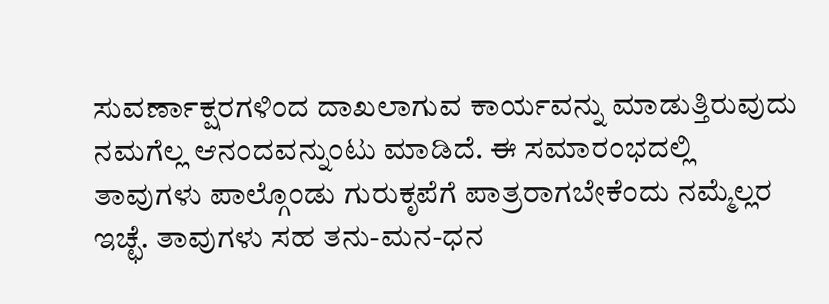ಸುವರ್ಣಾಕ್ಷರಗಳಿಂದ ದಾಖಲಾಗುವ ಕಾರ್ಯವನ್ನು ಮಾಡುತ್ತಿರುವುದು ನಮಗೆಲ್ಲ ಆನಂದವನ್ನುಂಟು ಮಾಡಿದೆ. ಈ ಸಮಾರಂಭದಲ್ಲಿ ತಾವುಗಳು ಪಾಲ್ಗೊಂಡು ಗುರುಕೃಪೆಗೆ ಪಾತ್ರರಾಗಬೇಕೆಂದು ನಮ್ಮೆಲ್ಲರ ಇಚ್ಛೆ. ತಾವುಗಳು ಸಹ ತನು-ಮನ-ಧನ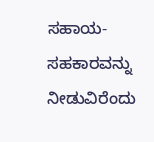ಸಹಾಯ-ಸಹಕಾರವನ್ನು ನೀಡುವಿರೆಂದು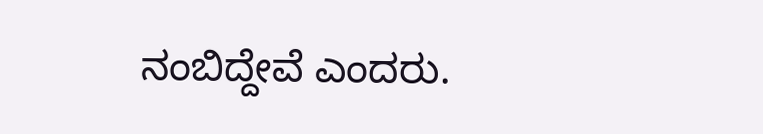ನಂಬಿದ್ದೇವೆ ಎಂದರು.